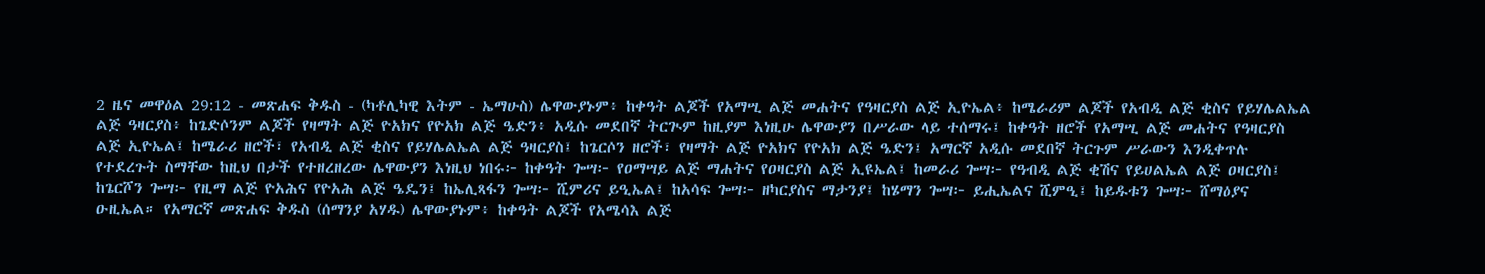2 ዜና መዋዕል 29:12 - መጽሐፍ ቅዱስ - (ካቶሊካዊ እትም - ኤማሁስ) ሌዋውያኑም፥ ከቀዓት ልጆች የአማሢ ልጅ መሐትና የዓዛርያስ ልጅ ኢዮኤል፥ ከሜራሪም ልጆች የአብዲ ልጅ ቂስና የይሃሌልኤል ልጅ ዓዛርያስ፥ ከጌድሶንም ልጆች የዛማት ልጅ ዮአክና የዮአክ ልጅ ዔድን፥ አዲሱ መደበኛ ትርጒም ከዚያም እነዚሁ ሌዋውያን በሥራው ላይ ተሰማሩ፤ ከቀዓት ዘሮች የአማሢ ልጅ መሐትና የዓዛርያስ ልጅ ኢዮኤል፤ ከሜራሪ ዘሮች፣ የአብዲ ልጅ ቂስና የይሃሌልኤል ልጅ ዓዛርያስ፤ ከጌርሶን ዘሮች፣ የዛማት ልጅ ዮአክና የዮአክ ልጅ ዔድን፤ አማርኛ አዲሱ መደበኛ ትርጉም ሥራውን እንዲቀጥሉ የተደረጉት ስማቸው ከዚህ በታች የተዘረዘረው ሌዋውያን እነዚህ ነበሩ፦ ከቀዓት ጐሣ፦ የዐማሣይ ልጅ ማሐትና የዐዛርያስ ልጅ ኢዩኤል፤ ከመራሪ ጐሣ፦ የዓብዲ ልጅ ቂሽና የይሀልኤል ልጅ ዐዛርያስ፤ ከጌርሾን ጐሣ፦ የዚማ ልጅ ዮአሕና የዮአሕ ልጅ ዔዴን፤ ከኤሊጻፋን ጐሣ፦ ሺምሪና ይዒኤል፤ ከአሳፍ ጐሣ፦ ዘካርያስና ማታንያ፤ ከሄማን ጐሣ፦ ይሒኤልና ሺምዒ፤ ከይዱቱን ጐሣ፦ ሸማዕያና ዑዚኤል። የአማርኛ መጽሐፍ ቅዱስ (ሰማንያ አሃዱ) ሌዋውያኑም፥ ከቀዓት ልጆች የአሜሳእ ልጅ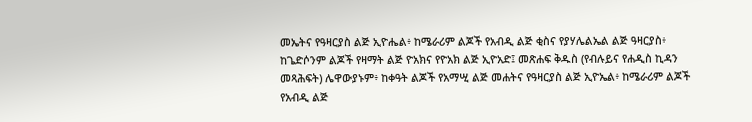መኤትና የዓዛርያስ ልጅ ኢዮሔል፥ ከሜራሪም ልጆች የአብዲ ልጅ ቂስና የያሃሌልኤል ልጅ ዓዛርያስ፥ ከጌድሶንም ልጆች የዛማት ልጅ ዮአክና የዮአክ ልጅ ኢዮአድ፤ መጽሐፍ ቅዱስ (የብሉይና የሐዲስ ኪዳን መጻሕፍት) ሌዋውያኑም፥ ከቀዓት ልጆች የአማሢ ልጅ መሐትና የዓዛርያስ ልጅ ኢዮኤል፥ ከሜራሪም ልጆች የአብዲ ልጅ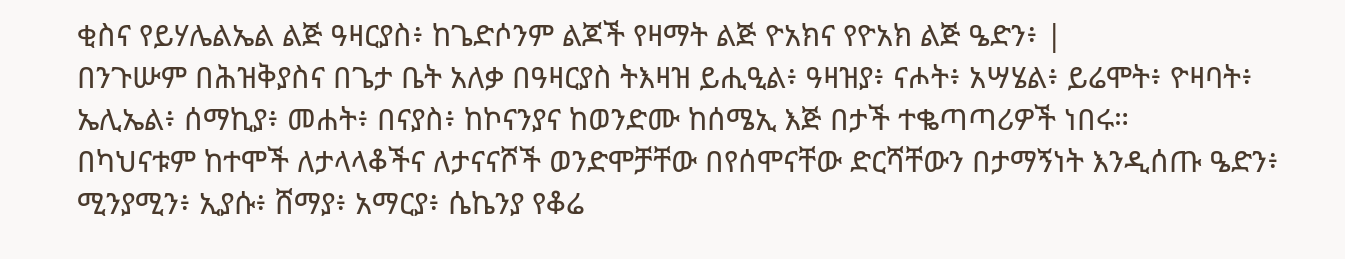ቂስና የይሃሌልኤል ልጅ ዓዛርያስ፥ ከጌድሶንም ልጆች የዛማት ልጅ ዮአክና የዮአክ ልጅ ዔድን፥ |
በንጉሡም በሕዝቅያስና በጌታ ቤት አለቃ በዓዛርያስ ትእዛዝ ይሒዒል፥ ዓዛዝያ፥ ናሖት፥ አሣሄል፥ ይሬሞት፥ ዮዛባት፥ ኤሊኤል፥ ሰማኪያ፥ መሐት፥ በናያስ፥ ከኮናንያና ከወንድሙ ከሰሜኢ እጅ በታች ተቈጣጣሪዎች ነበሩ።
በካህናቱም ከተሞች ለታላላቆችና ለታናናሾች ወንድሞቻቸው በየሰሞናቸው ድርሻቸውን በታማኝነት እንዲሰጡ ዔድን፥ ሚንያሚን፥ ኢያሱ፥ ሸማያ፥ አማርያ፥ ሴኬንያ የቆሬ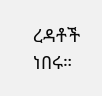ረዳቶች ነበሩ።